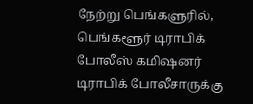நேற்று பெங்களுரில், பெங்களூர் டிராபிக் போலீஸ் கமிஷனர் டிராபிக் போலீசாருக்கு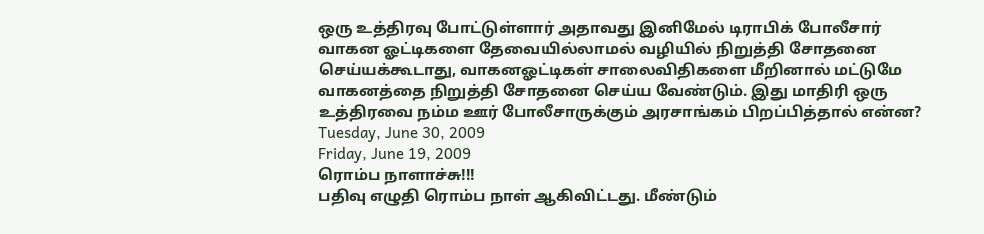ஒரு உத்திரவு போட்டுள்ளார் அதாவது இனிமேல் டிராபிக் போலீசார் வாகன ஓட்டிகளை தேவையில்லாமல் வழியில் நிறுத்தி சோதனை செய்யக்கூடாது, வாகனஓட்டிகள் சாலைவிதிகளை மீறினால் மட்டுமே வாகனத்தை நிறுத்தி சோதனை செய்ய வேண்டும். இது மாதிரி ஒரு உத்திரவை நம்ம ஊர் போலீசாருக்கும் அரசாங்கம் பிறப்பித்தால் என்ன?
Tuesday, June 30, 2009
Friday, June 19, 2009
ரொம்ப நாளாச்சு!!!
பதிவு எழுதி ரொம்ப நாள் ஆகிவிட்டது. மீண்டும்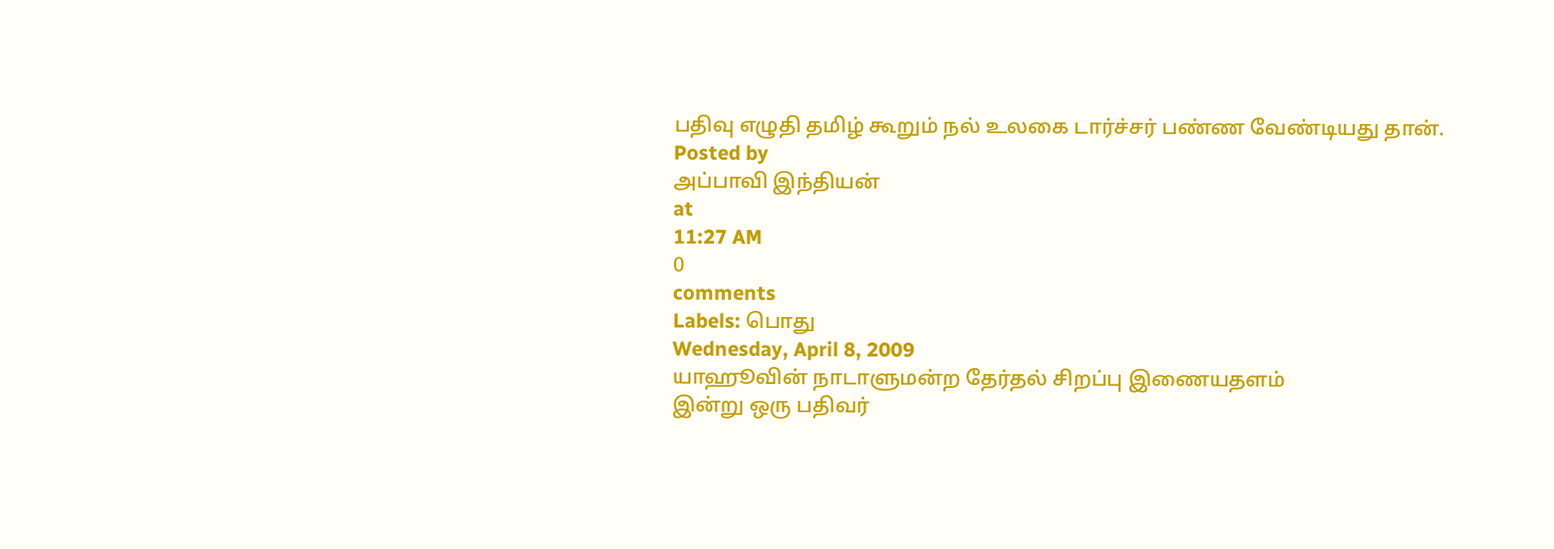பதிவு எழுதி தமிழ் கூறும் நல் உலகை டார்ச்சர் பண்ண வேண்டியது தான்.
Posted by
அப்பாவி இந்தியன்
at
11:27 AM
0
comments
Labels: பொது
Wednesday, April 8, 2009
யாஹூவின் நாடாளுமன்ற தேர்தல் சிறப்பு இணையதளம்
இன்று ஒரு பதிவர்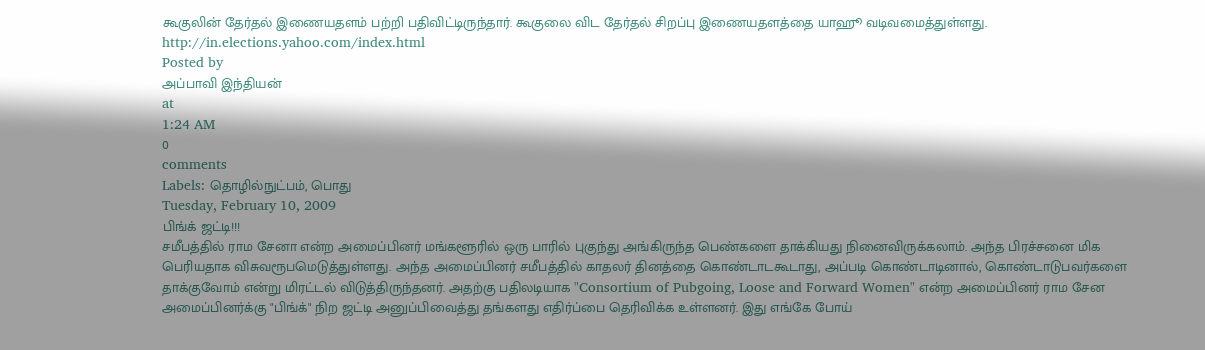கூகுலின் தேர்தல் இணையதளம் பற்றி பதிவிட்டிருந்தார். கூகுலை விட தேர்தல் சிறப்பு இணையதளத்தை யாஹூ வடிவமைத்துள்ளது.
http://in.elections.yahoo.com/index.html
Posted by
அப்பாவி இந்தியன்
at
1:24 AM
0
comments
Labels: தொழில்நுட்பம், பொது
Tuesday, February 10, 2009
பிங்க் ஜட்டி!!!
சமீபத்தில் ராம சேனா என்ற அமைப்பினர் மங்களூரில் ஒரு பாரில் புகுந்து அங்கிருந்த பெண்களை தாக்கியது நினைவிருக்கலாம். அந்த பிரச்சனை மிக பெரியதாக விசுவரூபமெடுத்துள்ளது. அந்த அமைப்பினர் சமீபத்தில் காதலர் தினத்தை கொண்டாடகூடாது, அப்படி கொண்டாடினால், கொண்டாடுபவர்களை தாக்குவோம் என்று மிரட்டல் விடுத்திருந்தனர். அதற்கு பதிலடியாக "Consortium of Pubgoing, Loose and Forward Women" என்ற அமைப்பினர் ராம சேன அமைப்பினர்க்கு "பிங்க்" நிற ஜட்டி அனுப்பிவைத்து தங்களது எதிர்ப்பை தெரிவிக்க உள்ளனர். இது எங்கே போய்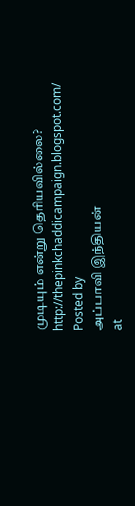முடியும் என்று தெரியவில்லை?
http://thepinkchaddicampaign.blogspot.com/
Posted by
அப்பாவி இந்தியன்
at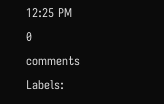12:25 PM
0
comments
Labels: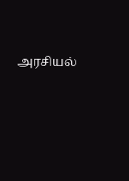அரசியல்